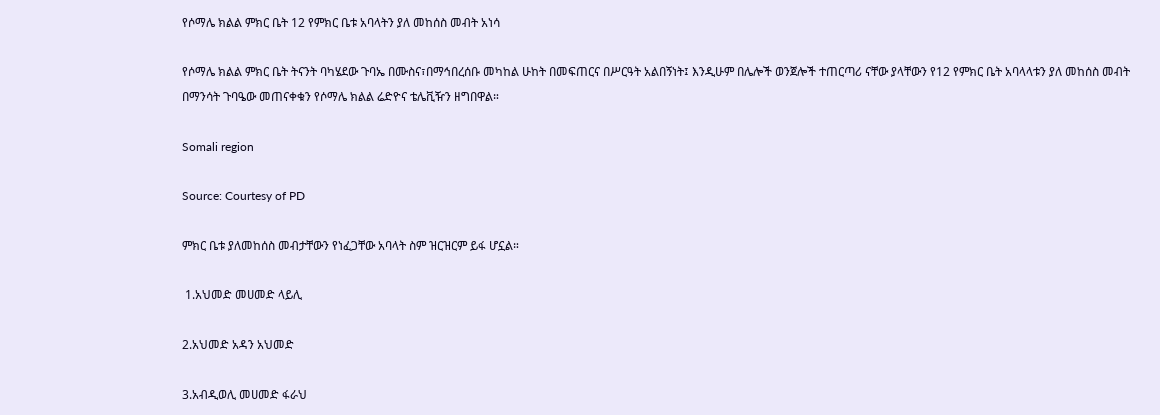የሶማሌ ክልል ምክር ቤት 12 የምክር ቤቱ አባላትን ያለ መከሰስ መብት አነሳ

የሶማሌ ክልል ምክር ቤት ትናንት ባካሄደው ጉባኤ በሙስና፣በማኅበረሰቡ መካከል ሁከት በመፍጠርና በሥርዓት አልበኝነት፤ እንዲሁም በሌሎች ወንጀሎች ተጠርጣሪ ናቸው ያላቸውን የ12 የምክር ቤት አባላላቱን ያለ መከሰስ መብት በማንሳት ጉባዔው መጠናቀቁን የሶማሌ ክልል ሬድዮና ቴሌቪዥን ዘግበዋል።

Somali region

Source: Courtesy of PD

ምክር ቤቱ ያለመከሰስ መብታቸውን የነፈጋቸው አባላት ስም ዝርዝርም ይፋ ሆኗል።

 1.አህመድ መሀመድ ላይሊ

2.አህመድ አዳን አህመድ

3.አብዲወሊ መሀመድ ፋራህ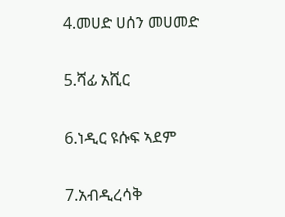4.መሀድ ሀሰን መሀመድ

5.ሻፊ አሺር

6.ነዲር ዩሱፍ ኣደም

7.አብዲረሳቅ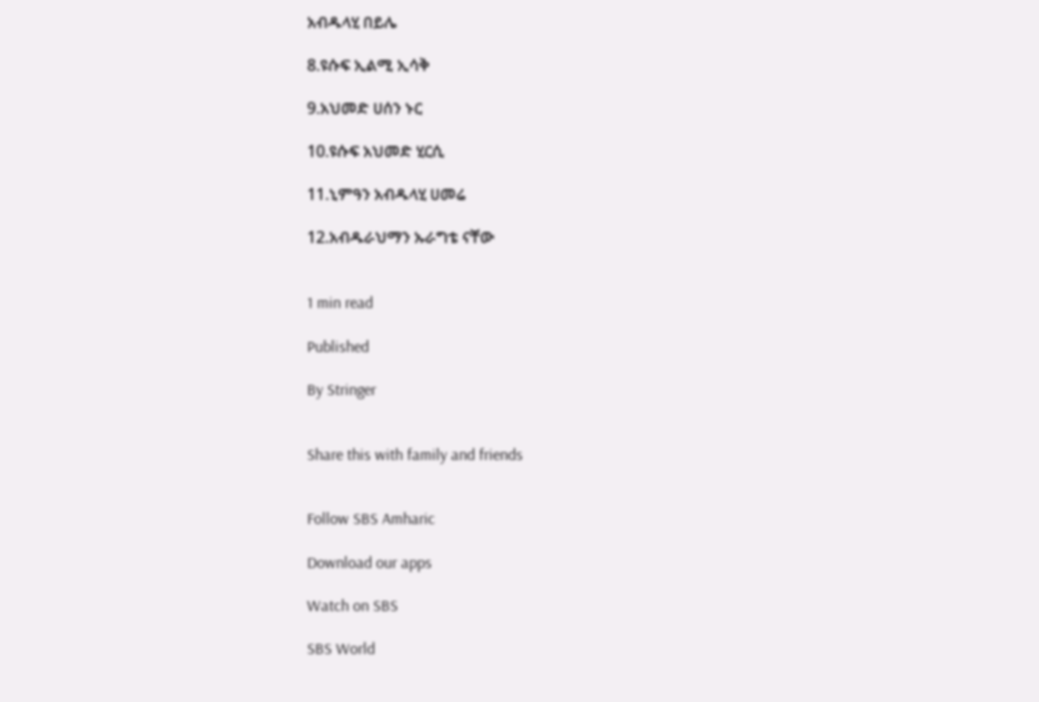አብዱላሂ በይሌ

8.ዩሱፍ ኢልሚ ኢሳቅ

9.አህመድ ሀሰን ኑር

10.ዩሱፍ አህመድ ሂርሲ

11.ኒምዓን አብዱላሂ ሀመሬ

12.አብዱራህማን ኡራግቴ ናቸው


1 min read

Published

By Stringer


Share this with family and friends


Follow SBS Amharic

Download our apps

Watch on SBS

SBS World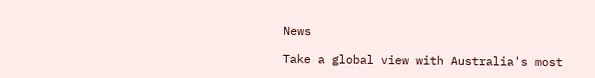News

Take a global view with Australia's most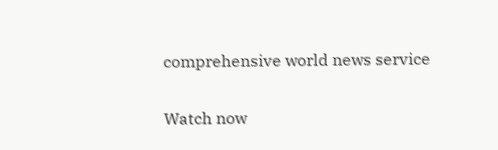comprehensive world news service

Watch now